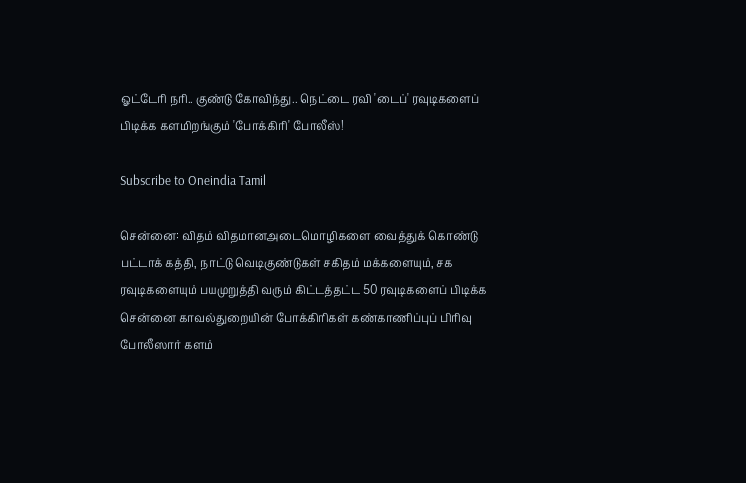ஓட்டேரி நரி.. குண்டு கோவிந்து.. நெட்டை ரவி 'டைப்' ரவுடிகளைப் பிடிக்க களமிறங்கும் 'போக்கிரி' போலீஸ்!

Subscribe to Oneindia Tamil

சென்னை: விதம் விதமானஅடைமொழிகளை வைத்துக் கொண்டு பட்டாக் கத்தி, நாட்டு வெடிகுண்டுகள் சகிதம் மக்களையும், சக ரவுடிகளையும் பயமுறுத்தி வரும் கிட்டத்தட்ட 50 ரவுடிகளைப் பிடிக்க சென்னை காவல்துறையின் போக்கிரிகள் கண்காணிப்புப் பிரிவு போலீஸார் களம்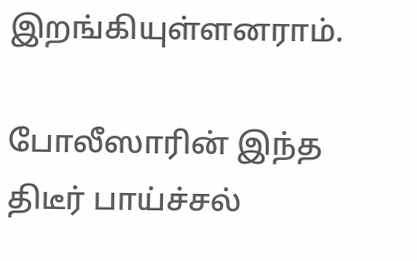இறங்கியுள்ளனராம்.

போலீஸாரின் இந்த திடீர் பாய்ச்சல்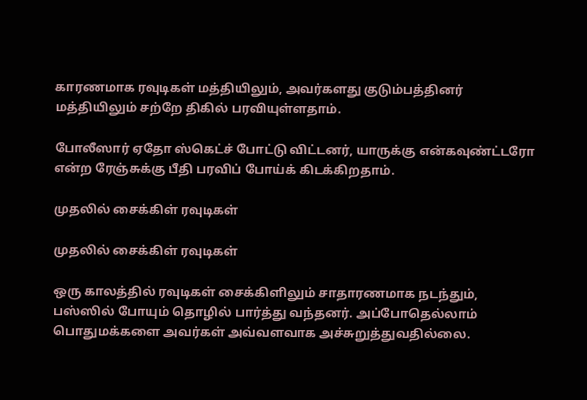காரணமாக ரவுடிகள் மத்தியிலும், அவர்களது குடும்பத்தினர் மத்தியிலும் சற்றே திகில் பரவியுள்ளதாம்.

போலீஸார் ஏதோ ஸ்கெட்ச் போட்டு விட்டனர், யாருக்கு என்கவுண்ட்டரோ என்ற ரேஞ்சுக்கு பீதி பரவிப் போய்க் கிடக்கிறதாம்.

முதலில் சைக்கிள் ரவுடிகள்

முதலில் சைக்கிள் ரவுடிகள்

ஒரு காலத்தில் ரவுடிகள் சைக்கிளிலும் சாதாரணமாக நடந்தும், பஸ்ஸில் போயும் தொழில் பார்த்து வந்தனர். அப்போதெல்லாம் பொதுமக்களை அவர்கள் அவ்வளவாக அச்சுறுத்துவதில்லை.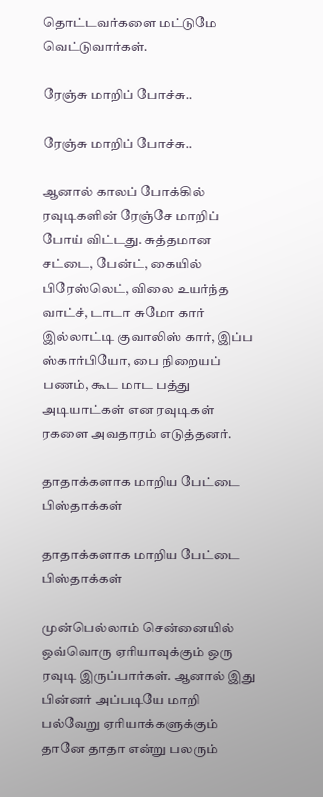தொட்டவர்களை மட்டுமே வெட்டுவார்கள்.

ரேஞ்சு மாறிப் போச்சு..

ரேஞ்சு மாறிப் போச்சு..

ஆனால் காலப் போக்கில் ரவுடிகளின் ரேஞ்சே மாறிப் போய் விட்டது. சுத்தமான சட்டை, பேன்ட், கையில் பிரேஸ்லெட், விலை உயர்ந்த வாட்ச், டாடா சுமோ கார் இல்லாட்டி குவாலிஸ் கார், இப்ப ஸ்கார்பியோ, பை நிறையப் பணம், கூட மாட பத்து அடியாட்கள் என ரவுடிகள் ரகளை அவதாரம் எடுத்தனர்.

தாதாக்களாக மாறிய பேட்டை பிஸ்தாக்கள்

தாதாக்களாக மாறிய பேட்டை பிஸ்தாக்கள்

முன்பெல்லாம் சென்னையில் ஒவ்வொரு ஏரியாவுக்கும் ஒரு ரவுடி இருப்பார்கள். ஆனால் இது பின்னர் அப்படியே மாறி பல்வேறு ஏரியாக்களுக்கும் தானே தாதா என்று பலரும்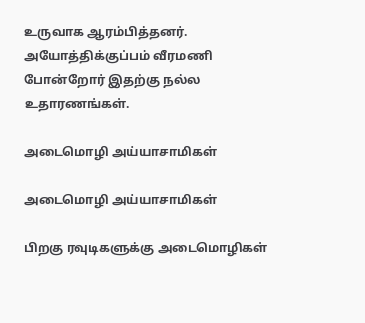உருவாக ஆரம்பித்தனர். அயோத்திக்குப்பம் வீரமணி போன்றோர் இதற்கு நல்ல உதாரணங்கள்.

அடைமொழி அய்யாசாமிகள்

அடைமொழி அய்யாசாமிகள்

பிறகு ரவுடிகளுக்கு அடைமொழிகள்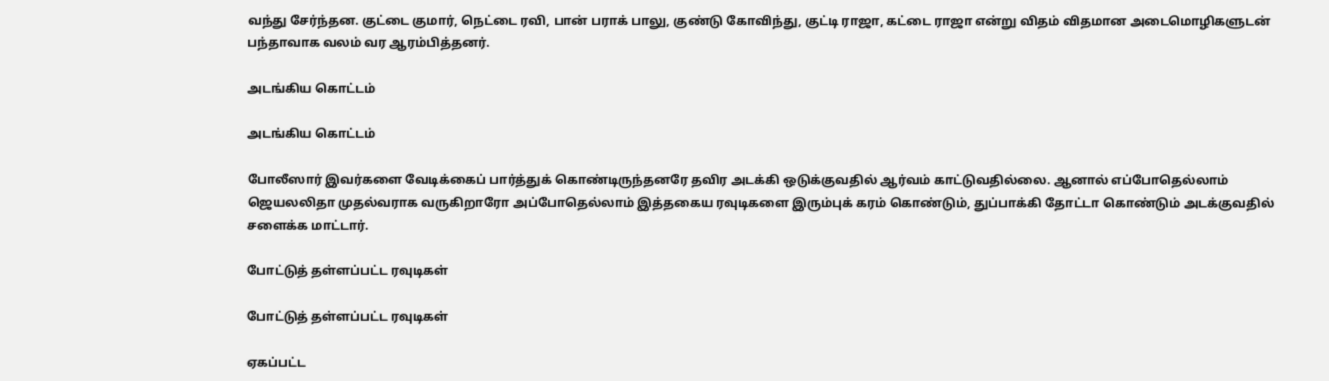வந்து சேர்ந்தன. குட்டை குமார், நெட்டை ரவி, பான் பராக் பாலு, குண்டு கோவிந்து, குட்டி ராஜா, கட்டை ராஜா என்று விதம் விதமான அடைமொழிகளுடன் பந்தாவாக வலம் வர ஆரம்பித்தனர்.

அடங்கிய கொட்டம்

அடங்கிய கொட்டம்

போலீஸார் இவர்களை வேடிக்கைப் பார்த்துக் கொண்டிருந்தனரே தவிர அடக்கி ஒடுக்குவதில் ஆர்வம் காட்டுவதில்லை. ஆனால் எப்போதெல்லாம் ஜெயலலிதா முதல்வராக வருகிறாரோ அப்போதெல்லாம் இத்தகைய ரவுடிகளை இரும்புக் கரம் கொண்டும், துப்பாக்கி தோட்டா கொண்டும் அடக்குவதில் சளைக்க மாட்டார்.

போட்டுத் தள்ளப்பட்ட ரவுடிகள்

போட்டுத் தள்ளப்பட்ட ரவுடிகள்

ஏகப்பட்ட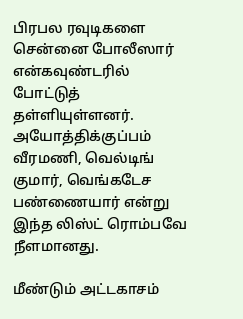பிரபல ரவுடிகளை சென்னை போலீஸார் என்கவுண்டரில் போட்டுத் தள்ளியுள்ளனர். அயோத்திக்குப்பம் வீரமணி, வெல்டிங் குமார், வெங்கடேச பண்ணையார் என்று இந்த லிஸ்ட் ரொம்பவே நீளமானது.

மீண்டும் அட்டகாசம்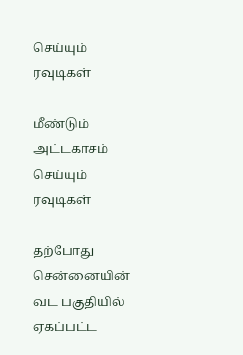செய்யும் ரவுடிகள்

மீண்டும் அட்டகாசம் செய்யும் ரவுடிகள்

தற்போது சென்னையின் வட பகுதியில் ஏகப்பட்ட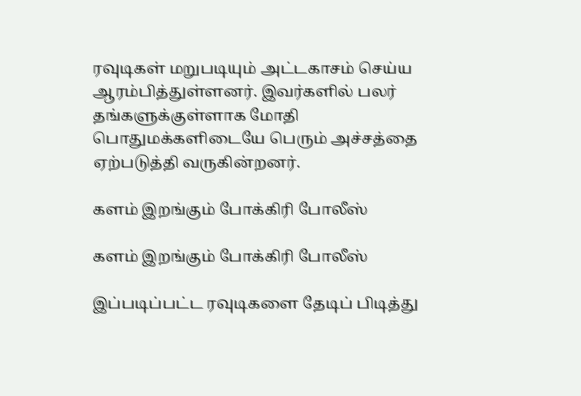ரவுடிகள் மறுபடியும் அட்டகாசம் செய்ய ஆரம்பித்துள்ளனர். இவர்களில் பலர் தங்களுக்குள்ளாக மோதி பொதுமக்களிடையே பெரும் அச்சத்தை ஏற்படுத்தி வருகின்றனர்.

களம் இறங்கும் போக்கிரி போலீஸ்

களம் இறங்கும் போக்கிரி போலீஸ்

இப்படிப்பட்ட ரவுடிகளை தேடிப் பிடித்து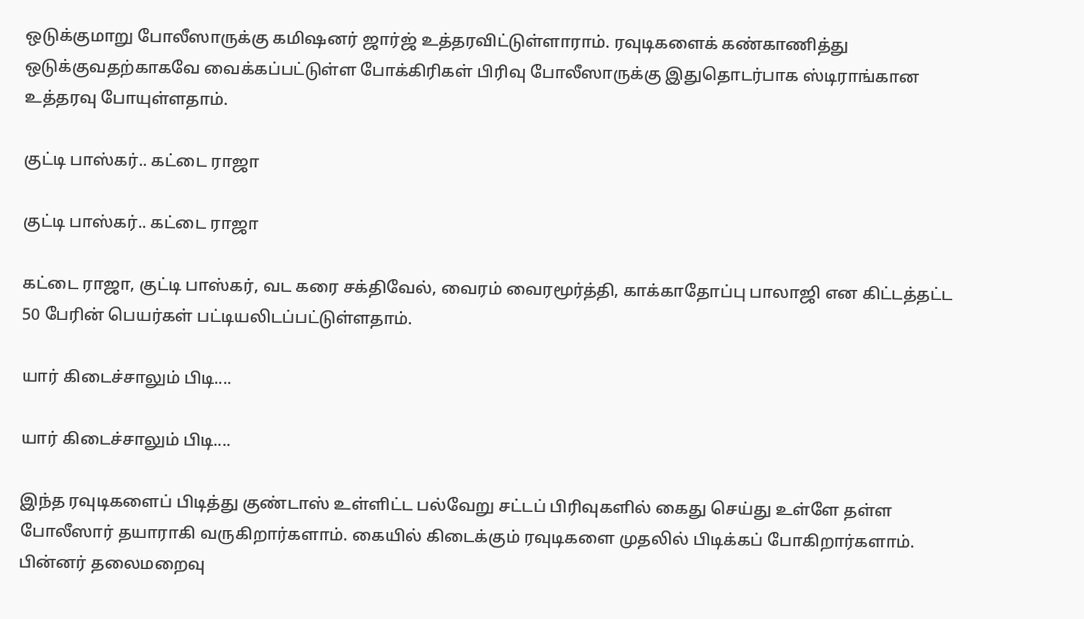ஒடுக்குமாறு போலீஸாருக்கு கமிஷனர் ஜார்ஜ் உத்தரவிட்டுள்ளாராம். ரவுடிகளைக் கண்காணித்து ஒடுக்குவதற்காகவே வைக்கப்பட்டுள்ள போக்கிரிகள் பிரிவு போலீஸாருக்கு இதுதொடர்பாக ஸ்டிராங்கான உத்தரவு போயுள்ளதாம்.

குட்டி பாஸ்கர்.. கட்டை ராஜா

குட்டி பாஸ்கர்.. கட்டை ராஜா

கட்டை ராஜா, குட்டி பாஸ்கர், வட கரை சக்திவேல், வைரம் வைரமூர்த்தி, காக்காதோப்பு பாலாஜி என கிட்டத்தட்ட 50 பேரின் பெயர்கள் பட்டியலிடப்பட்டுள்ளதாம்.

யார் கிடைச்சாலும் பிடி....

யார் கிடைச்சாலும் பிடி....

இந்த ரவுடிகளைப் பிடித்து குண்டாஸ் உள்ளிட்ட பல்வேறு சட்டப் பிரிவுகளில் கைது செய்து உள்ளே தள்ள போலீஸார் தயாராகி வருகிறார்களாம். கையில் கிடைக்கும் ரவுடிகளை முதலில் பிடிக்கப் போகிறார்களாம். பின்னர் தலைமறைவு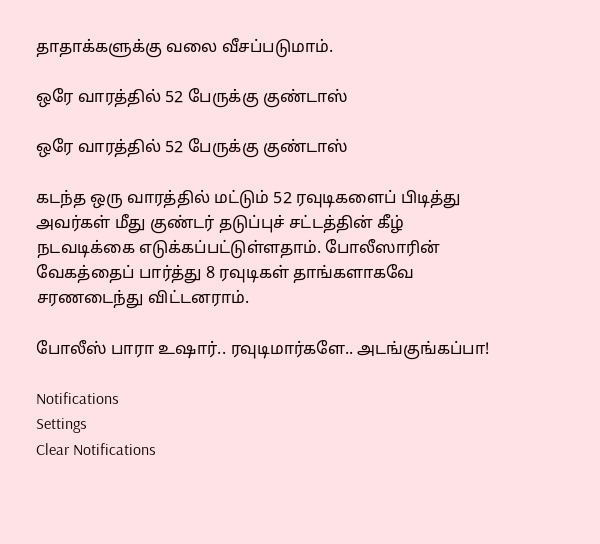தாதாக்களுக்கு வலை வீசப்படுமாம்.

ஒரே வாரத்தில் 52 பேருக்கு குண்டாஸ்

ஒரே வாரத்தில் 52 பேருக்கு குண்டாஸ்

கடந்த ஒரு வாரத்தில் மட்டும் 52 ரவுடிகளைப் பிடித்து அவர்கள் மீது குண்டர் தடுப்புச் சட்டத்தின் கீழ் நடவடிக்கை எடுக்கப்பட்டுள்ளதாம். போலீஸாரின் வேகத்தைப் பார்த்து 8 ரவுடிகள் தாங்களாகவே சரணடைந்து விட்டனராம்.

போலீஸ் பாரா உஷார்.. ரவுடிமார்களே.. அடங்குங்கப்பா!

Notifications
Settings
Clear Notifications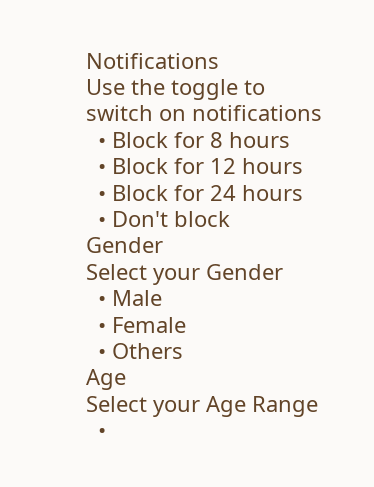Notifications
Use the toggle to switch on notifications
  • Block for 8 hours
  • Block for 12 hours
  • Block for 24 hours
  • Don't block
Gender
Select your Gender
  • Male
  • Female
  • Others
Age
Select your Age Range
  •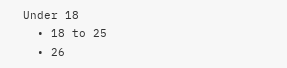Under 18
  • 18 to 25
  • 26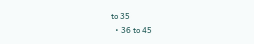to 35
  • 36 to 45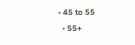• 45 to 55
  • 55+